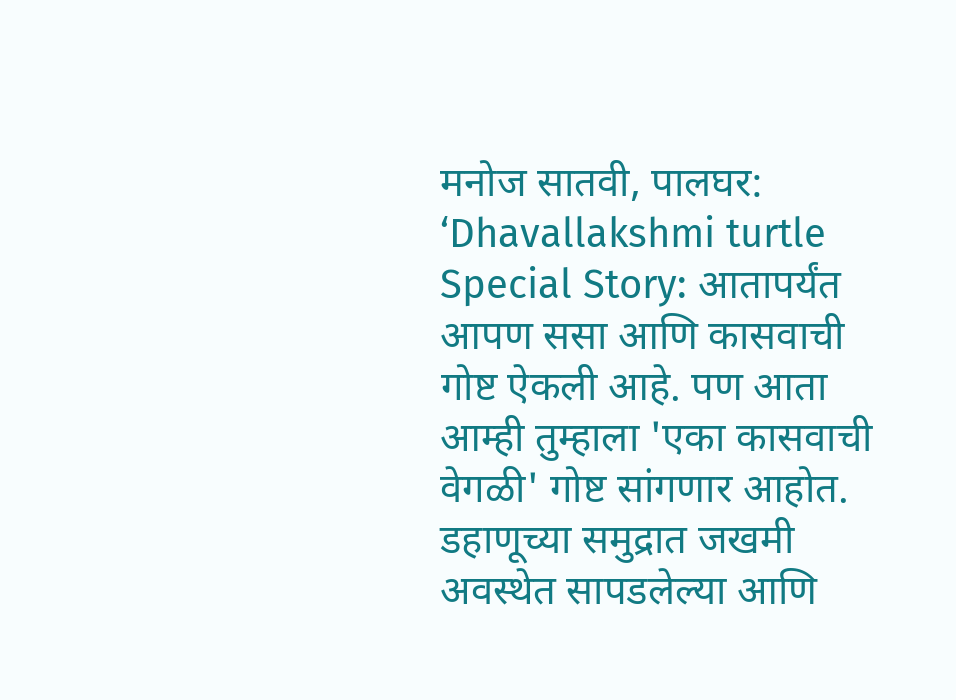मनोज सातवी, पालघर:
‘Dhavallakshmi turtle Special Story: आतापर्यंत आपण ससा आणि कासवाची गोष्ट ऐकली आहे. पण आता आम्ही तुम्हाला 'एका कासवाची वेगळी' गोष्ट सांगणार आहोत. डहाणूच्या समुद्रात जखमी अवस्थेत सापडलेल्या आणि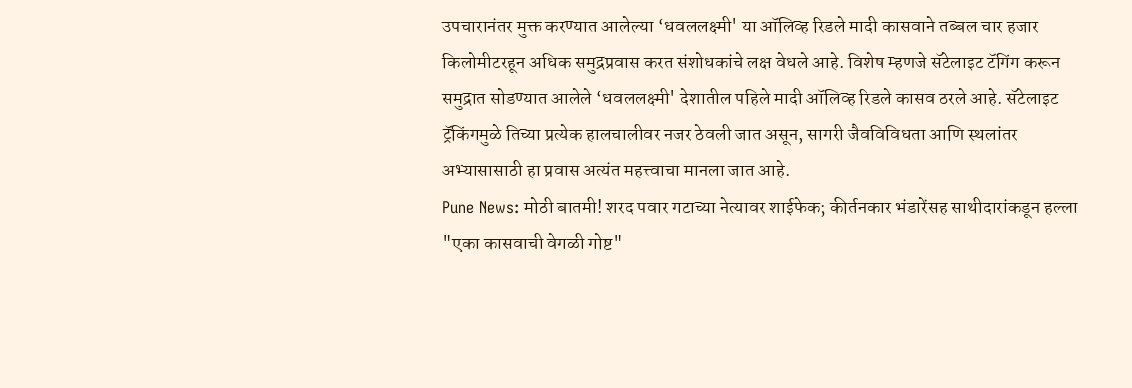उपचारानंतर मुक्त करण्यात आलेल्या ‘धवललक्ष्मी' या ऑलिव्ह रिडले मादी कासवाने तब्बल चार हजार किलोमीटरहून अधिक समुद्रप्रवास करत संशोधकांचे लक्ष वेधले आहे. विशेष म्हणजे सॅटेलाइट टॅगिंग करून समुद्रात सोडण्यात आलेले ‘धवललक्ष्मी' देशातील पहिले मादी ऑलिव्ह रिडले कासव ठरले आहे. सॅटेलाइट ट्रॅकिंगमुळे तिच्या प्रत्येक हालचालीवर नजर ठेवली जात असून, सागरी जैवविविधता आणि स्थलांतर अभ्यासासाठी हा प्रवास अत्यंत महत्त्वाचा मानला जात आहे.
Pune News: मोठी बातमी! शरद पवार गटाच्या नेत्यावर शाईफेक; कीर्तनकार भंडारेंसह साथीदारांकडून हल्ला
"एका कासवाची वेगळी गोष्ट"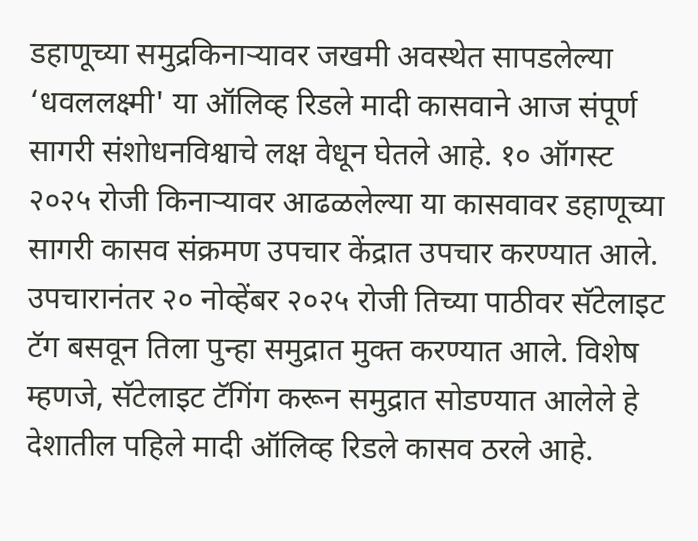डहाणूच्या समुद्रकिनाऱ्यावर जखमी अवस्थेत सापडलेल्या ‘धवललक्ष्मी' या ऑलिव्ह रिडले मादी कासवाने आज संपूर्ण सागरी संशोधनविश्वाचे लक्ष वेधून घेतले आहे. १० ऑगस्ट २०२५ रोजी किनाऱ्यावर आढळलेल्या या कासवावर डहाणूच्या सागरी कासव संक्रमण उपचार केंद्रात उपचार करण्यात आले. उपचारानंतर २० नोव्हेंबर २०२५ रोजी तिच्या पाठीवर सॅटेलाइट टॅग बसवून तिला पुन्हा समुद्रात मुक्त करण्यात आले. विशेष म्हणजे, सॅटेलाइट टॅगिंग करून समुद्रात सोडण्यात आलेले हे देशातील पहिले मादी ऑलिव्ह रिडले कासव ठरले आहे.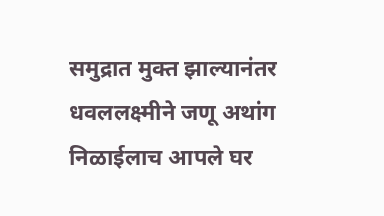समुद्रात मुक्त झाल्यानंतर धवललक्ष्मीने जणू अथांग निळाईलाच आपले घर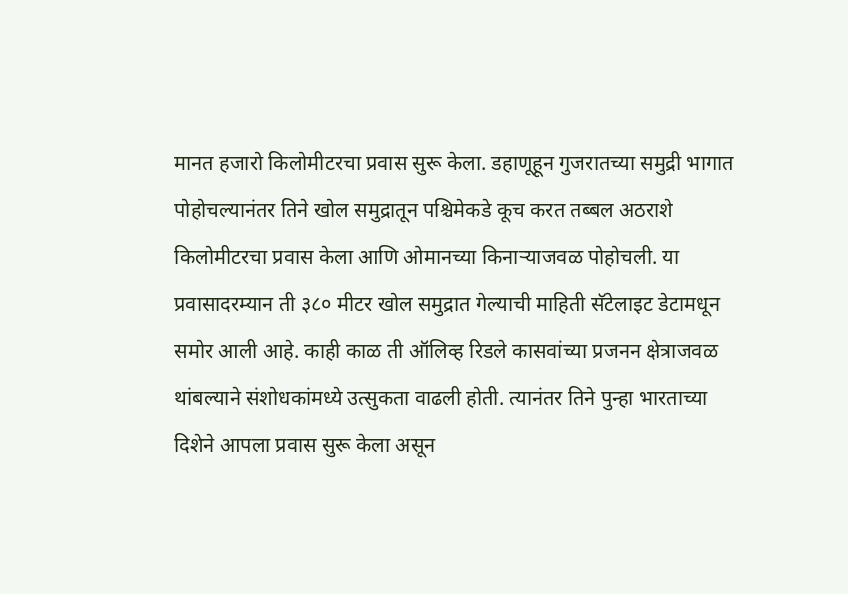मानत हजारो किलोमीटरचा प्रवास सुरू केला. डहाणूहून गुजरातच्या समुद्री भागात पोहोचल्यानंतर तिने खोल समुद्रातून पश्चिमेकडे कूच करत तब्बल अठराशे किलोमीटरचा प्रवास केला आणि ओमानच्या किनाऱ्याजवळ पोहोचली. या प्रवासादरम्यान ती ३८० मीटर खोल समुद्रात गेल्याची माहिती सॅटेलाइट डेटामधून समोर आली आहे. काही काळ ती ऑलिव्ह रिडले कासवांच्या प्रजनन क्षेत्राजवळ थांबल्याने संशोधकांमध्ये उत्सुकता वाढली होती. त्यानंतर तिने पुन्हा भारताच्या दिशेने आपला प्रवास सुरू केला असून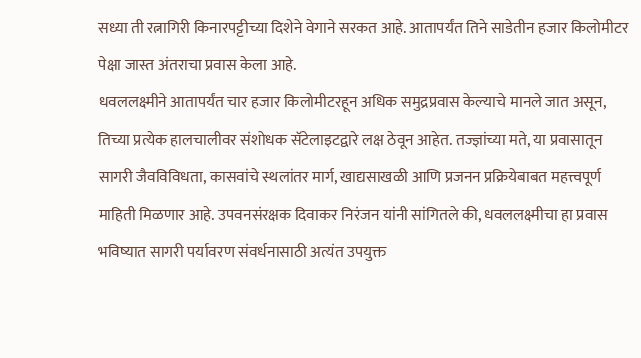सध्या ती रत्नागिरी किनारपट्टीच्या दिशेने वेगाने सरकत आहे. आतापर्यंत तिने साडेतीन हजार किलोमीटर पेक्षा जास्त अंतराचा प्रवास केला आहे.
धवललक्ष्मीने आतापर्यंत चार हजार किलोमीटरहून अधिक समुद्रप्रवास केल्याचे मानले जात असून, तिच्या प्रत्येक हालचालीवर संशोधक सॅटेलाइटद्वारे लक्ष ठेवून आहेत. तज्ज्ञांच्या मते, या प्रवासातून सागरी जैवविविधता, कासवांचे स्थलांतर मार्ग, खाद्यसाखळी आणि प्रजनन प्रक्रियेबाबत महत्त्वपूर्ण माहिती मिळणार आहे. उपवनसंरक्षक दिवाकर निरंजन यांनी सांगितले की, धवललक्ष्मीचा हा प्रवास भविष्यात सागरी पर्यावरण संवर्धनासाठी अत्यंत उपयुक्त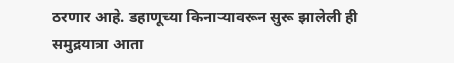ठरणार आहे. डहाणूच्या किनाऱ्यावरून सुरू झालेली ही समुद्रयात्रा आता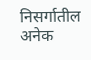निसर्गातील अनेक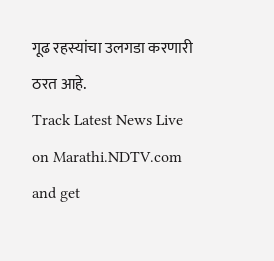गूढ रहस्यांचा उलगडा करणारी ठरत आहे.
Track Latest News Live on Marathi.NDTV.com and get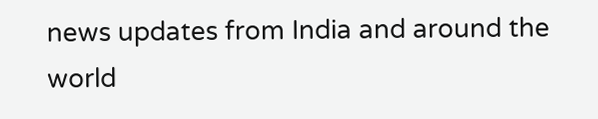news updates from India and around the world